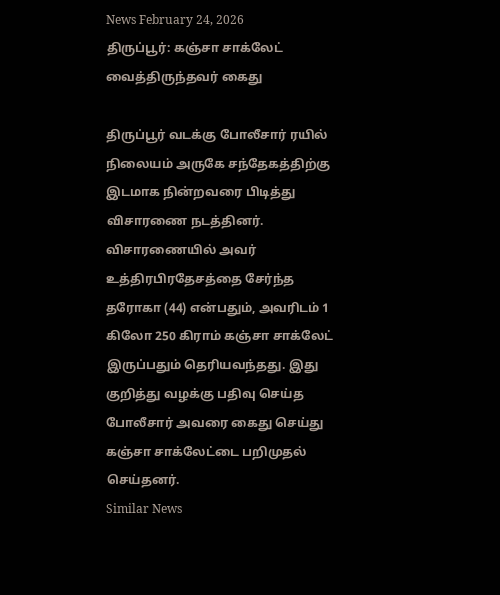News February 24, 2026
திருப்பூர்: கஞ்சா சாக்லேட் வைத்திருந்தவர் கைது

திருப்பூர் வடக்கு போலீசார் ரயில் நிலையம் அருகே சந்தேகத்திற்கு இடமாக நின்றவரை பிடித்து விசாரணை நடத்தினர். விசாரணையில் அவர் உத்திரபிரதேசத்தை சேர்ந்த தரோகா (44) என்பதும், அவரிடம் 1 கிலோ 250 கிராம் கஞ்சா சாக்லேட் இருப்பதும் தெரியவந்தது. இது குறித்து வழக்கு பதிவு செய்த போலீசார் அவரை கைது செய்து கஞ்சா சாக்லேட்டை பறிமுதல் செய்தனர்.
Similar News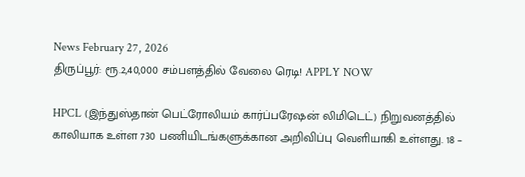News February 27, 2026
திருப்பூர்: ரூ.2,40,000 சம்பளத்தில் வேலை ரெடி! APPLY NOW

HPCL (இந்துஸ்தான் பெட்ரோலியம் கார்ப்பரேஷன் லிமிடெட்) நிறுவனத்தில் காலியாக உள்ள 730 பணியிடங்களுக்கான அறிவிப்பு வெளியாகி உள்ளது. 18 –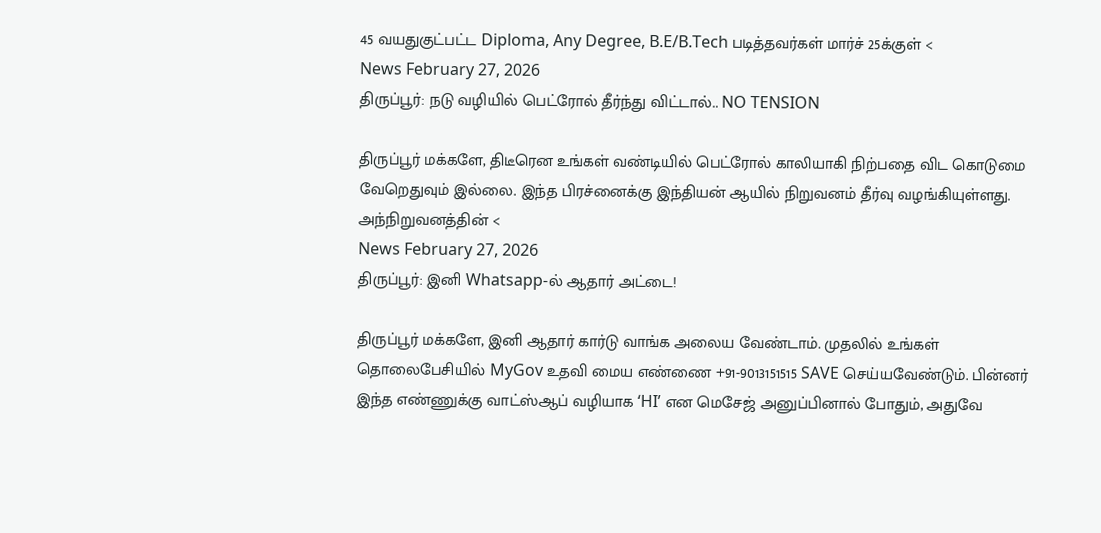45 வயதுகுட்பட்ட Diploma, Any Degree, B.E/B.Tech படித்தவர்கள் மார்ச் 25க்குள் <
News February 27, 2026
திருப்பூர்: நடு வழியில் பெட்ரோல் தீர்ந்து விட்டால்.. NO TENSION

திருப்பூர் மக்களே, திடீரென உங்கள் வண்டியில் பெட்ரோல் காலியாகி நிற்பதை விட கொடுமை வேறெதுவும் இல்லை. இந்த பிரச்னைக்கு இந்தியன் ஆயில் நிறுவனம் தீர்வு வழங்கியுள்ளது. அந்நிறுவனத்தின் <
News February 27, 2026
திருப்பூர்: இனி Whatsapp-ல் ஆதார் அட்டை!

திருப்பூர் மக்களே, இனி ஆதார் கார்டு வாங்க அலைய வேண்டாம். முதலில் உங்கள் தொலைபேசியில் MyGov உதவி மைய எண்ணை +91-9013151515 SAVE செய்யவேண்டும். பின்னர் இந்த எண்ணுக்கு வாட்ஸ்ஆப் வழியாக ‘HI’ என மெசேஜ் அனுப்பினால் போதும், அதுவே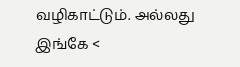வழிகாட்டும். அல்லது இங்கே <